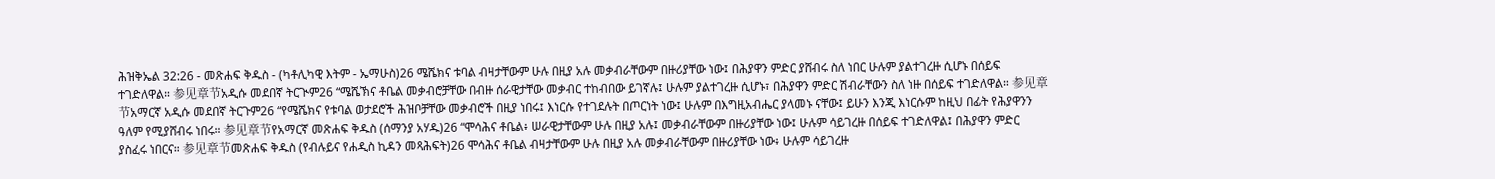ሕዝቅኤል 32:26 - መጽሐፍ ቅዱስ - (ካቶሊካዊ እትም - ኤማሁስ)26 ሜሼክና ቱባል ብዛታቸውም ሁሉ በዚያ አሉ መቃብራቸውም በዙሪያቸው ነው፤ በሕያዋን ምድር ያሸብሩ ስለ ነበር ሁሉም ያልተገረዙ ሲሆኑ በሰይፍ ተገድለዋል። 参见章节አዲሱ መደበኛ ትርጒም26 “ሜሼኽና ቶቤል መቃብሮቻቸው በብዙ ሰራዊታቸው መቃብር ተከብበው ይገኛሉ፤ ሁሉም ያልተገረዙ ሲሆኑ፣ በሕያዋን ምድር ሽብራቸውን ስለ ነዙ በሰይፍ ተገድለዋል። 参见章节አማርኛ አዲሱ መደበኛ ትርጉም26 “የሜሼክና የቱባል ወታደሮች ሕዝቦቻቸው መቃብሮች በዚያ ነበሩ፤ እነርሱ የተገደሉት በጦርነት ነው፤ ሁሉም በእግዚአብሔር ያላመኑ ናቸው፤ ይሁን እንጂ እነርሱም ከዚህ በፊት የሕያዋንን ዓለም የሚያሸብሩ ነበሩ። 参见章节የአማርኛ መጽሐፍ ቅዱስ (ሰማንያ አሃዱ)26 “ሞሳሕና ቶቤል፥ ሠራዊታቸውም ሁሉ በዚያ አሉ፤ መቃብራቸውም በዙሪያቸው ነው፤ ሁሉም ሳይገረዙ በሰይፍ ተገድለዋል፤ በሕያዋን ምድር ያስፈሩ ነበርና። 参见章节መጽሐፍ ቅዱስ (የብሉይና የሐዲስ ኪዳን መጻሕፍት)26 ሞሳሕና ቶቤል ብዛታቸውም ሁሉ በዚያ አሉ መቃብራቸውም በዙሪያቸው ነው፥ ሁሉም ሳይገረዙ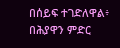በሰይፍ ተገድለዋል፥ በሕያዋን ምድር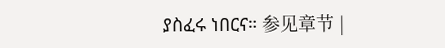ያስፈሩ ነበርና። 参见章节 |